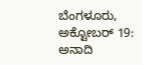ಬೆಂಗಳೂರು, ಅಕ್ಟೋಬರ್ 19: ಅನಾದಿ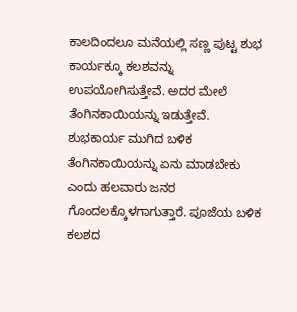ಕಾಲದಿಂದಲೂ ಮನೆಯಲ್ಲಿ ಸಣ್ಣ ಪುಟ್ಟ ಶುಭ ಕಾರ್ಯಕ್ಕೂ ಕಲಶವನ್ನು ಉಪಯೋಗಿಸುತ್ತೇವೆ. ಅದರ ಮೇಲೆ ತೆಂಗಿನಕಾಯಿಯನ್ನು ಇಡುತ್ತೇವೆ. ಶುಭಕಾರ್ಯ ಮುಗಿದ ಬಳಿಕ ತೆಂಗಿನಕಾಯಿಯನ್ನು ಏನು ಮಾಡಬೇಕು ಎಂದು ಹಲವಾರು ಜನರ ಗೊಂದಲಕ್ಕೊಳಗಾಗುತ್ತಾರೆ. ಪೂಜೆಯ ಬಳಿಕ ಕಲಶದ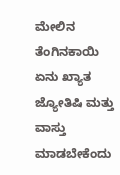ಮೇಲಿನ ತೆಂಗಿನಕಾಯಿ ಏನು ಖ್ಯಾತ ಜ್ಯೋತಿಷಿ ಮತ್ತು ವಾಸ್ತು ಮಾಡಬೇಕೆಂದು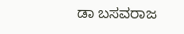ಡಾ ಬಸವರಾಜ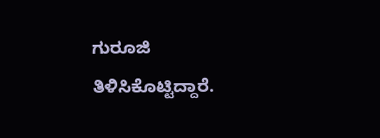ಗುರೂಜಿ ತಿಳಿಸಿಕೊಟ್ಟಿದ್ದಾರೆ.